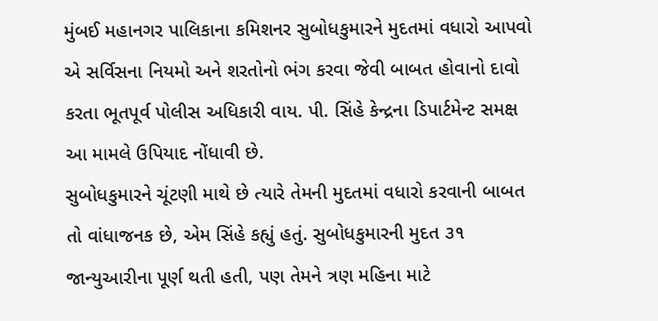મુંબઈ મહાનગર પાલિકાના કમિશનર સુબોધકુમારને મુદતમાં વધારો આપવો એ સર્વિસના નિયમો અને શરતોનો ભંગ કરવા જેવી બાબત હોવાનો દાવો કરતા ભૂતપૂર્વ પોલીસ અધિકારી વાય. પી. સિંહે કેન્દ્રના ડિપાર્ટમેન્ટ સમક્ષ આ મામલે ઉપિયાદ નોંધાવી છે.
સુબોધકુમારને ચૂંટણી માથે છે ત્યારે તેમની મુદતમાં વધારો કરવાની બાબત તો વાંધાજનક છે, એમ સિંહે કહ્યું હતું. સુબોધકુમારની મુદત ૩૧ જાન્યુઆરીના પૂર્ણ થતી હતી, પણ તેમને ત્રણ મહિના માટે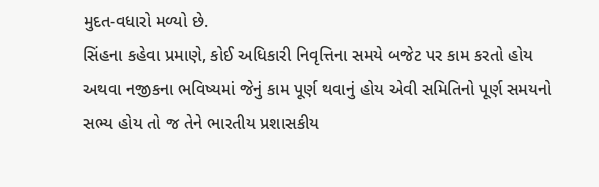મુદત-વધારો મળ્યો છે.
સિંહના કહેવા પ્રમાણે, કોઈ અધિકારી નિવૃત્તિના સમયે બજેટ પર કામ કરતો હોય અથવા નજીકના ભવિષ્યમાં જેનું કામ પૂર્ણ થવાનું હોય એવી સમિતિનો પૂર્ણ સમયનો સભ્ય હોય તો જ તેને ભારતીય પ્રશાસકીય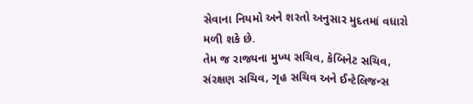સેવાના નિયમો અને શરતો અનુસાર મુદતમાં વધારો મળી શકે છે.
તેમ જ રાજ્યના મુખ્ય સચિવ, કેબિનેટ સચિવ, સંરક્ષણ સચિવ, ગૃહ સચિવ અને ઈન્ટેલિજન્સ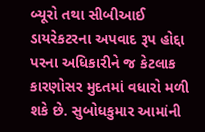બ્યૂરો તથા સીબીઆઈ ડાયરેકટરના અપવાદ રૂપ હોદ્દા પરના અધિકારીને જ કેટલાક કારણોસર મુદતમાં વધારો મળી શકે છે. સુબોધકુમાર આમાંની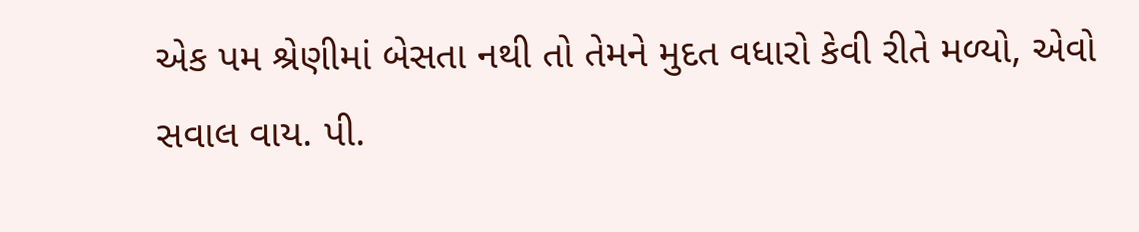એક પમ શ્રેણીમાં બેસતા નથી તો તેમને મુદત વધારો કેવી રીતે મળ્યો, એવો સવાલ વાય. પી.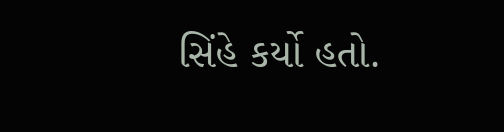સિંહે કર્યો હતો.